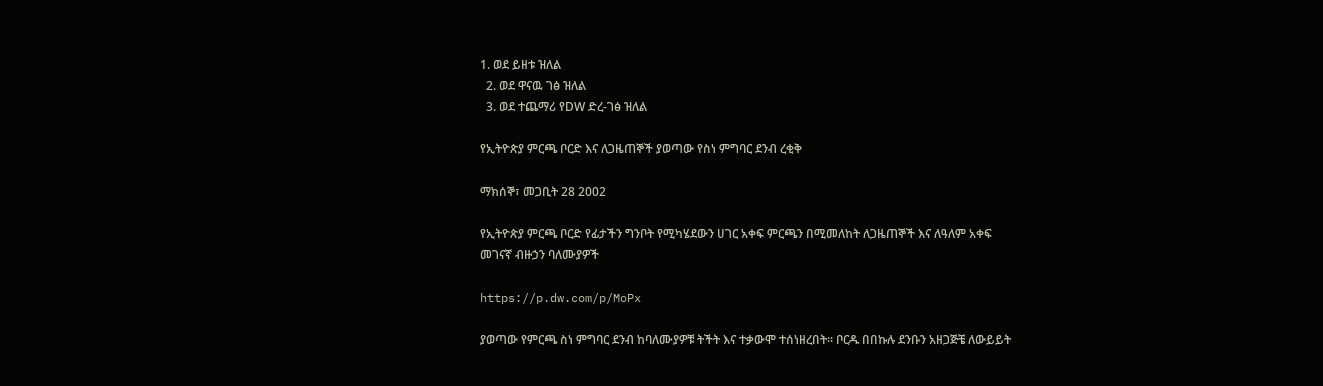1. ወደ ይዘቱ ዝለል
  2. ወደ ዋናዉ ገፅ ዝለል
  3. ወደ ተጨማሪ የDW ድረ-ገፅ ዝለል

የኢትዮጵያ ምርጫ ቦርድ እና ለጋዜጠኞች ያወጣው የስነ ምግባር ደንብ ረቂቅ

ማክሰኞ፣ መጋቢት 28 2002

የኢትዮጵያ ምርጫ ቦርድ የፊታችን ግንቦት የሚካሄደውን ሀገር አቀፍ ምርጫን በሚመለከት ለጋዜጠኞች እና ለዓለም አቀፍ መገናኛ ብዙኃን ባለሙያዎች

https://p.dw.com/p/MoPx

ያወጣው የምርጫ ስነ ምግባር ደንብ ከባለሙያዎቹ ትችት እና ተቃውሞ ተሰነዘረበት። ቦርዱ በበኩሉ ደንቡን አዘጋጅቼ ለውይይት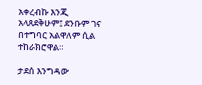አቀረብኩ እንጂ አላጸደቅሁም፤ ደንቡም ገና በተግባር አልዋለም ሲል ተከራክሮዋል።

ታደሰ እንግዳው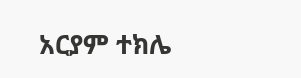አርያም ተክሌ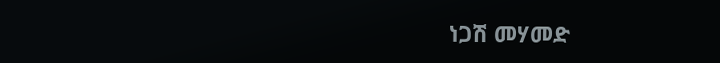ነጋሽ መሃመድ